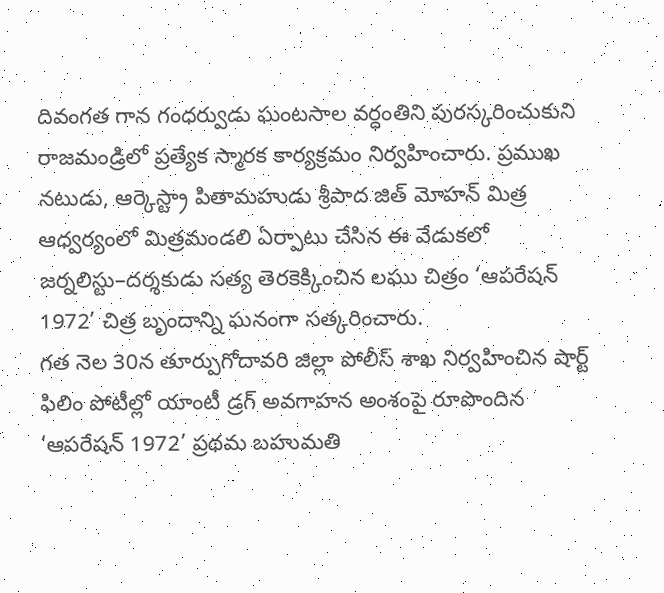దివంగత గాన గంధర్వుడు ఘంటసాల వర్ధంతిని పురస్కరించుకుని రాజమండ్రిలో ప్రత్యేక స్మారక కార్యక్రమం నిర్వహించారు. ప్రముఖ నటుడు, ఆర్కెస్ట్రా పితామహుడు శ్రీపాద జిత్ మోహన్ మిత్ర ఆధ్వర్యంలో మిత్రమండలి ఏర్పాటు చేసిన ఈ వేడుకలో జర్నలిస్టు–దర్శకుడు సత్య తెరకెక్కించిన లఘు చిత్రం ‘ఆపరేషన్ 1972’ చిత్ర బృందాన్ని ఘనంగా సత్కరించారు.
గత నెల 30న తూర్పుగోదావరి జిల్లా పోలీస్ శాఖ నిర్వహించిన షార్ట్ ఫిలిం పోటీల్లో యాంటీ డ్రగ్ అవగాహన అంశంపై రూపొందిన ‘ఆపరేషన్ 1972’ ప్రథమ బహుమతి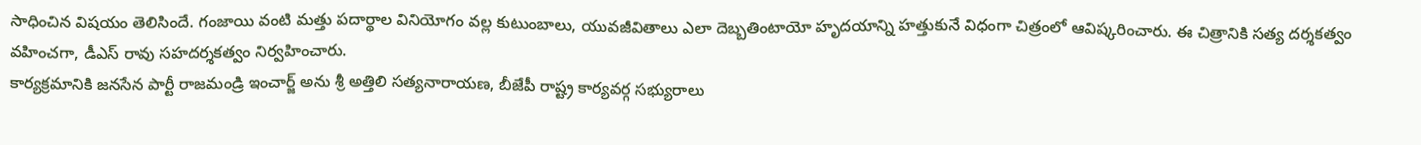సాధించిన విషయం తెలిసిందే. గంజాయి వంటి మత్తు పదార్థాల వినియోగం వల్ల కుటుంబాలు, యువజీవితాలు ఎలా దెబ్బతింటాయో హృదయాన్ని హత్తుకునే విధంగా చిత్రంలో ఆవిష్కరించారు. ఈ చిత్రానికి సత్య దర్శకత్వం వహించగా, డీఎస్ రావు సహదర్శకత్వం నిర్వహించారు.
కార్యక్రమానికి జనసేన పార్టీ రాజమండ్రి ఇంచార్జ్ అను శ్రీ అత్తిలి సత్యనారాయణ, బీజేపీ రాష్ట్ర కార్యవర్గ సభ్యురాలు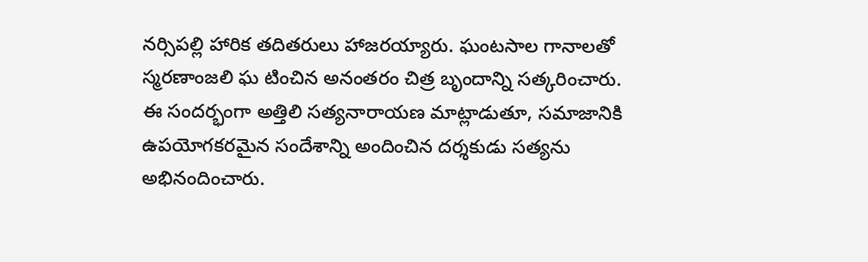నర్సిపల్లి హారిక తదితరులు హాజరయ్యారు. ఘంటసాల గానాలతో స్మరణాంజలి ఘ టించిన అనంతరం చిత్ర బృందాన్ని సత్కరించారు.
ఈ సందర్భంగా అత్తిలి సత్యనారాయణ మాట్లాడుతూ, సమాజానికి ఉపయోగకరమైన సందేశాన్ని అందించిన దర్శకుడు సత్యను అభినందించారు.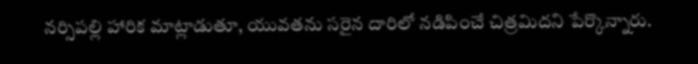నర్సిపల్లి హారిక మాట్లాడుతూ, యువతను సరైన దారిలో నడిపించే చిత్రమిదని పేర్కొన్నారు.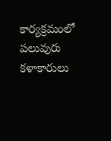కార్యక్రమంలో పలువురు కళాకారులు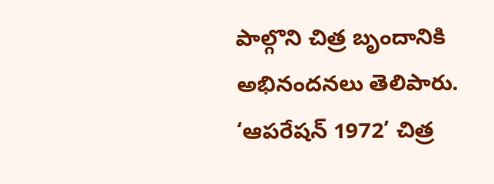పాల్గొని చిత్ర బృందానికి అభినందనలు తెలిపారు.
‘ఆపరేషన్ 1972’ చిత్ర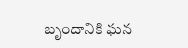బృందానికి ఘన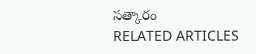సత్కారం
RELATED ARTICLES